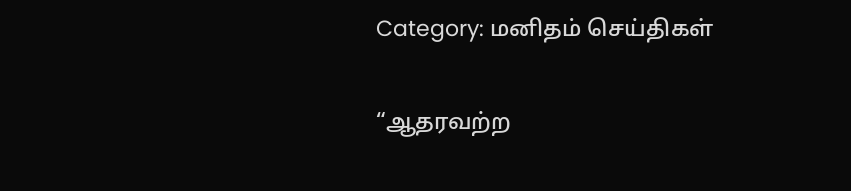Category: மனிதம் செய்திகள்

“ஆதரவற்ற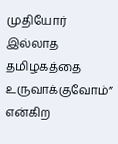முதியோர் இல்லாத தமிழகத்தை உருவாக்குவோம்” என்கிற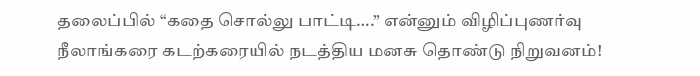தலைப்பில் “கதை சொல்லு பாட்டி….” என்னும் விழிப்புணர்வு நீலாங்கரை கடற்கரையில் நடத்திய மனசு தொண்டு நிறுவனம்!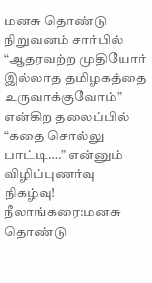மனசு தொண்டு நிறுவனம் சார்பில் “ஆதரவற்ற முதியோர் இல்லாத தமிழகத்தை உருவாக்குவோம்” என்கிற தலைப்பில் “கதை சொல்லு பாட்டி….” என்னும் விழிப்புணர்வு நிகழ்வு! நீலாங்கரை:மனசு தொண்டு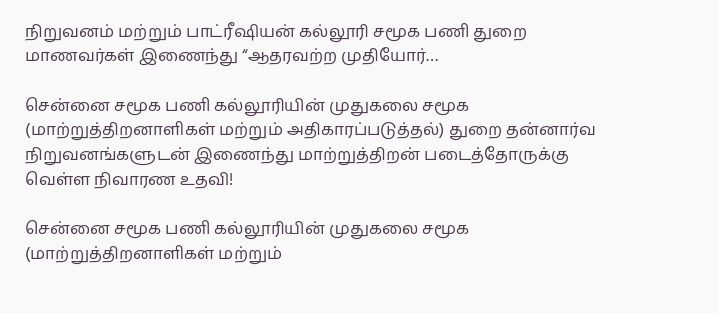நிறுவனம் மற்றும் பாட்ரீஷியன் கல்லூரி சமூக பணி துறை மாணவர்கள் இணைந்து “ஆதரவற்ற முதியோர்…

சென்னை சமூக பணி கல்லூரியின் முதுகலை சமூக (மாற்றுத்திறனாளிகள் மற்றும் அதிகாரப்படுத்தல்) துறை தன்னார்வ நிறுவனங்களுடன் இணைந்து மாற்றுத்திறன் படைத்தோருக்கு வெள்ள நிவாரண உதவி!

சென்னை சமூக பணி கல்லூரியின் முதுகலை சமூக (மாற்றுத்திறனாளிகள் மற்றும்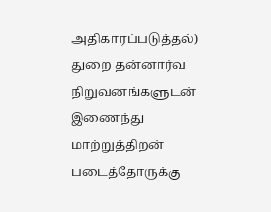அதிகாரப்படுத்தல்) துறை தன்னார்வ நிறுவனங்களுடன் இணைந்து மாற்றுத்திறன் படைத்தோருக்கு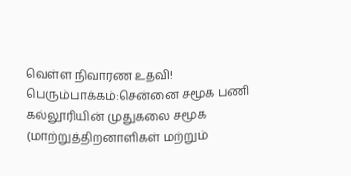வெள்ள நிவாரண உதவி! பெரும்பாக்கம்:சென்னை சமூக பணி கல்லூரியின் முதுகலை சமூக (மாற்றுத்திறனாளிகள் மற்றும்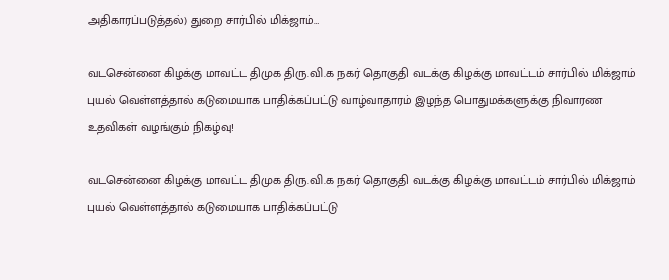அதிகாரப்படுத்தல்) துறை சார்பில் மிக்ஜாம்…

வடசென்னை கிழக்கு மாவட்ட திமுக திரு.வி.க நகர் தொகுதி வடக்கு கிழக்கு மாவட்டம் சார்பில் மிக்ஜாம் புயல் வெள்ளத்தால் கடுமையாக பாதிக்கப்பட்டு வாழ்வாதாரம் இழந்த பொதுமக்களுக்கு நிவாரண உதவிகள் வழங்கும் நிகழ்வு!

வடசென்னை கிழக்கு மாவட்ட திமுக திரு.வி.க நகர் தொகுதி வடக்கு கிழக்கு மாவட்டம் சார்பில் மிக்ஜாம் புயல் வெள்ளத்தால் கடுமையாக பாதிக்கப்பட்டு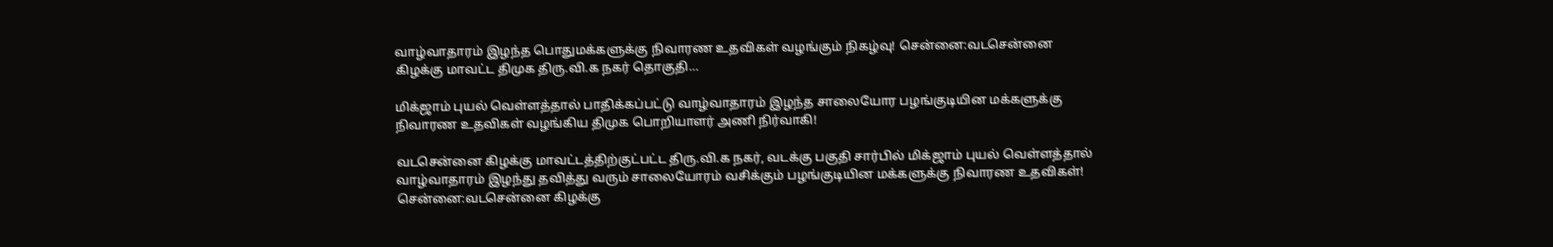வாழ்வாதாரம் இழந்த பொதுமக்களுக்கு நிவாரண உதவிகள் வழங்கும் நிகழ்வு! சென்னை:வடசென்னை கிழக்கு மாவட்ட திமுக திரு.வி.க நகர் தொகுதி…

மிக்ஜாம் புயல் வெள்ளத்தால் பாதிக்கப்பட்டு வாழ்வாதாரம் இழந்த சாலையோர பழங்குடியின மக்களுக்கு நிவாரண உதவிகள் வழங்கிய திமுக பொறியாளர் அணி நிர்வாகி!

வடசென்னை கிழக்கு மாவட்டத்திற்குட்பட்ட திரு.வி.க நகர், வடக்கு பகுதி சார்பில் மிக்ஜாம் புயல் வெள்ளத்தால் வாழ்வாதாரம் இழந்து தவித்து வரும் சாலையோரம் வசிக்கும் பழங்குடியின மக்களுக்கு நிவாரண உதவிகள்! சென்னை:வடசென்னை கிழக்கு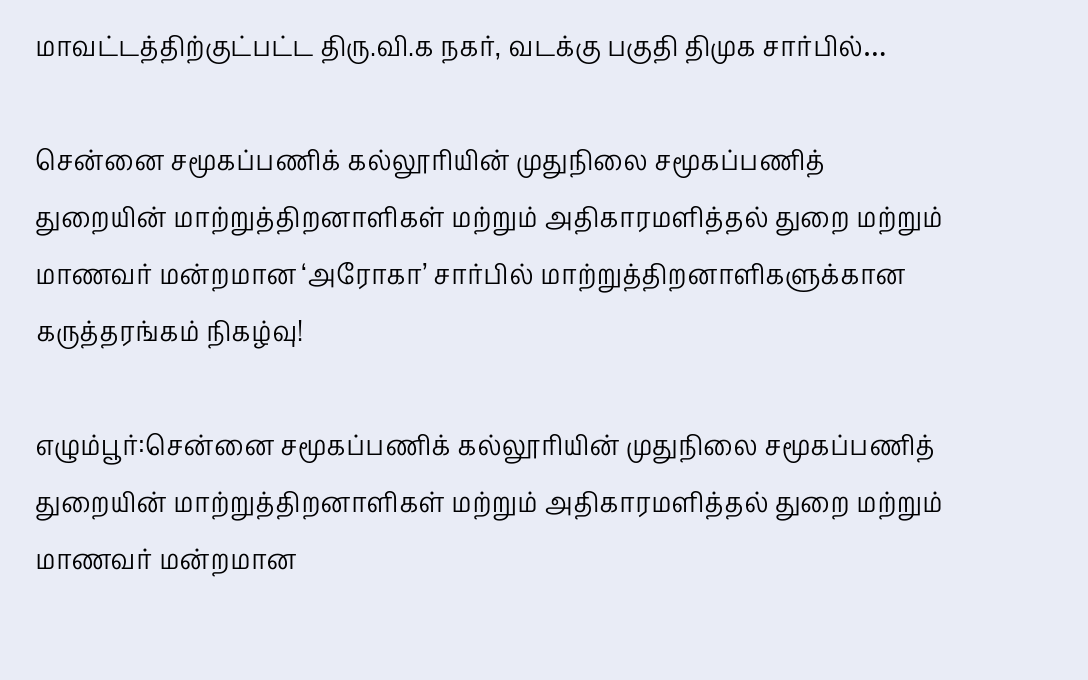மாவட்டத்திற்குட்பட்ட திரு.வி.க நகர், வடக்கு பகுதி திமுக சார்பில்…

சென்னை சமூகப்பணிக் கல்லூரியின் முதுநிலை சமூகப்பணித் துறையின் மாற்றுத்திறனாளிகள் மற்றும் அதிகாரமளித்தல் துறை மற்றும் மாணவர் மன்றமான ‘அரோகா’ சார்பில் மாற்றுத்திறனாளிகளுக்கான கருத்தரங்கம் நிகழ்வு!

எழும்பூர்:சென்னை சமூகப்பணிக் கல்லூரியின் முதுநிலை சமூகப்பணித் துறையின் மாற்றுத்திறனாளிகள் மற்றும் அதிகாரமளித்தல் துறை மற்றும் மாணவர் மன்றமான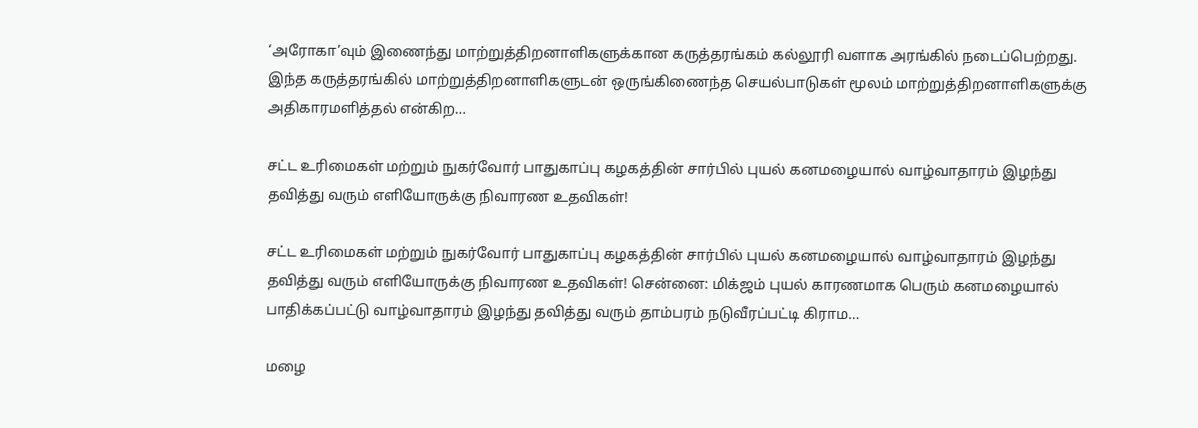‘அரோகா’வும் இணைந்து மாற்றுத்திறனாளிகளுக்கான கருத்தரங்கம் கல்லூரி வளாக அரங்கில் நடைப்பெற்றது. இந்த கருத்தரங்கில் மாற்றுத்திறனாளிகளுடன் ஒருங்கிணைந்த செயல்பாடுகள் மூலம் மாற்றுத்திறனாளிகளுக்கு அதிகாரமளித்தல் என்கிற…

சட்ட உரிமைகள் மற்றும் நுகர்வோர் பாதுகாப்பு கழகத்தின் சார்பில் புயல் கனமழையால் வாழ்வாதாரம் இழந்து தவித்து வரும் எளியோருக்கு நிவாரண உதவிகள்!

சட்ட உரிமைகள் மற்றும் நுகர்வோர் பாதுகாப்பு கழகத்தின் சார்பில் புயல் கனமழையால் வாழ்வாதாரம் இழந்து தவித்து வரும் எளியோருக்கு நிவாரண உதவிகள்! சென்னை: மிக்ஜம் புயல் காரணமாக பெரும் கனமழையால் பாதிக்கப்பட்டு வாழ்வாதாரம் இழந்து தவித்து வரும் தாம்பரம் நடுவீரப்பட்டி கிராம…

மழை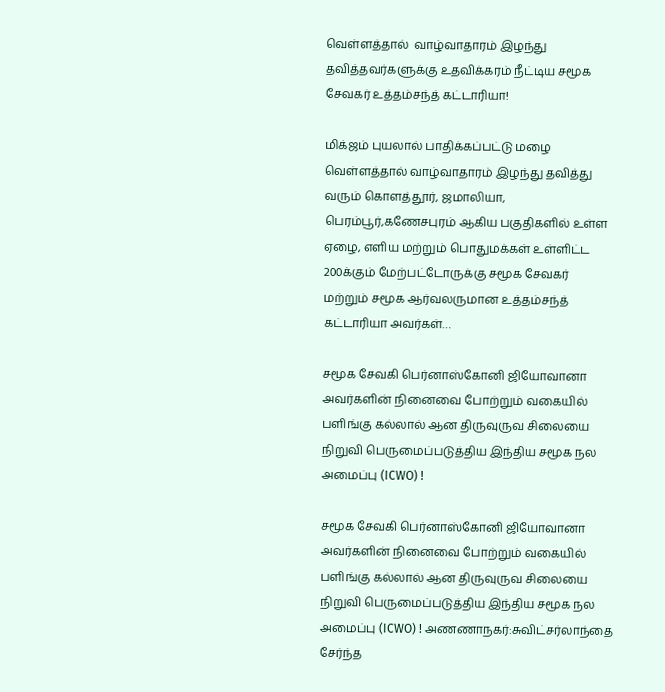வெள்ளத்தால்  வாழ்வாதாரம் இழந்து தவித்தவர்களுக்கு உதவிக்கரம் நீட்டிய சமூக சேவகர் உத்தம்சந்த் கட்டாரியா!

மிக்ஜம் புயலால் பாதிக்கப்பட்டு மழை வெள்ளத்தால் வாழ்வாதாரம் இழந்து தவித்து வரும் கொளத்தூர், ஜமாலியா, பெரம்பூர்,கணேசபுரம் ஆகிய பகுதிகளில் உள்ள ஏழை, எளிய மற்றும் பொதுமக்கள் உள்ளிட்ட 200க்கும் மேற்பட்டோருக்கு சமூக சேவகர் மற்றும் சமூக ஆர்வலருமான உத்தம்சந்த் கட்டாரியா அவர்கள்…

சமூக சேவகி பெர்னாஸ்கோனி ஜியோவானா அவர்களின் நினைவை போற்றும் வகையில் பளிங்கு கல்லால் ஆன திருவுருவ சிலையை நிறுவி பெருமைப்படுத்திய இந்திய சமூக நல அமைப்பு (ICWO) !

சமூக சேவகி பெர்னாஸ்கோனி ஜியோவானா அவர்களின் நினைவை போற்றும் வகையில் பளிங்கு கல்லால் ஆன திருவுருவ சிலையை நிறுவி பெருமைப்படுத்திய இந்திய சமூக நல அமைப்பு (ICWO) ! அணணாநகர்:சுவிட்சர்லாந்தை சேர்ந்த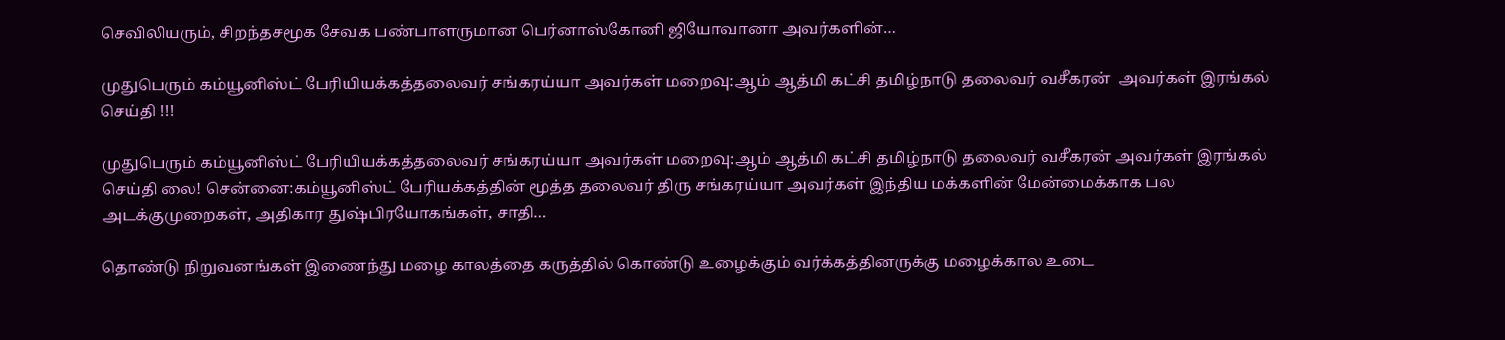செவிலியரும், சிறந்தசமூக சேவக பண்பாளருமான பெர்னாஸ்கோனி ஜியோவானா அவர்களின்…

முதுபெரும் கம்யூனிஸ்ட் பேரியியக்கத்தலைவர் சங்கரய்யா அவர்கள் மறைவு:ஆம் ஆத்மி கட்சி தமிழ்நாடு தலைவர் வசீகரன்  அவர்கள் இரங்கல் செய்தி !!!

முதுபெரும் கம்யூனிஸ்ட் பேரியியக்கத்தலைவர் சங்கரய்யா அவர்கள் மறைவு:ஆம் ஆத்மி கட்சி தமிழ்நாடு தலைவர் வசீகரன் அவர்கள் இரங்கல் செய்தி லை! சென்னை:கம்யூனிஸ்ட் பேரியக்கத்தின் மூத்த தலைவர் திரு சங்கரய்யா அவர்கள் இந்திய மக்களின் மேன்மைக்காக பல அடக்குமுறைகள், அதிகார துஷ்பிரயோகங்கள், சாதி…

தொண்டு நிறுவனங்கள் இணைந்து மழை காலத்தை கருத்தில் கொண்டு உழைக்கும் வர்க்கத்தினருக்கு மழைக்கால உடை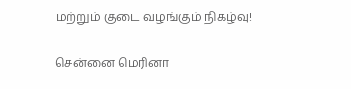மற்றும் குடை வழங்கும் நிகழ்வு!

சென்னை மெரினா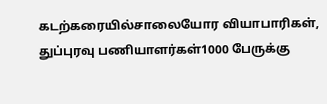கடற்கரையில்சாலையோர வியாபாரிகள், துப்புரவு பணியாளர்கள்1000 பேருக்கு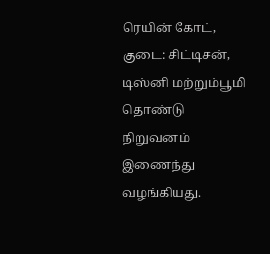ரெயின் கோட், குடை: சிட்டிசன், டிஸ்னி மற்றும்பூமி தொண்டு நிறுவனம் இணைந்து வழங்கியது.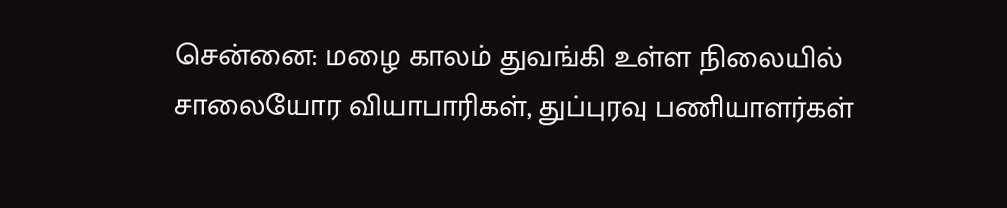சென்னை: மழை காலம் துவங்கி உள்ள நிலையில் சாலையோர வியாபாரிகள், துப்புரவு பணியாளர்கள்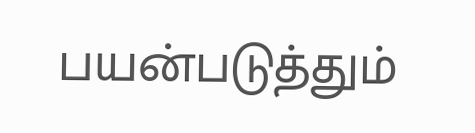பயன்படுத்தும்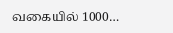வகையில் 1000…